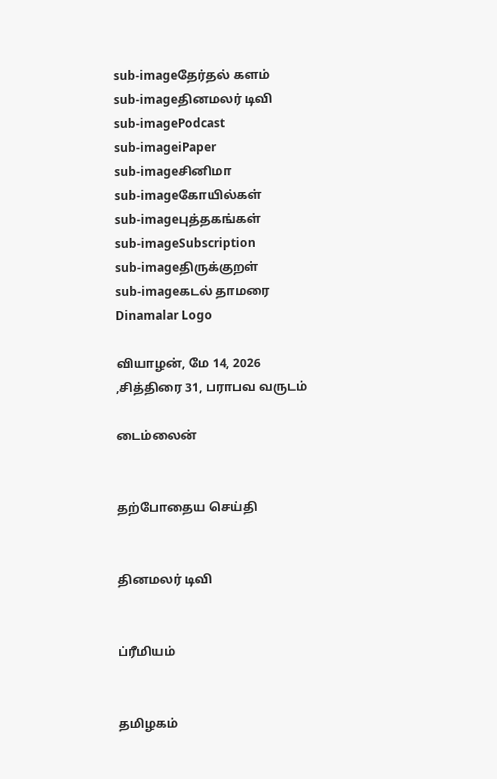sub-imageதேர்தல் களம்
sub-imageதினமலர் டிவி
sub-imagePodcast
sub-imageiPaper
sub-imageசினிமா
sub-imageகோயில்கள்
sub-imageபுத்தகங்கள்
sub-imageSubscription
sub-imageதிருக்குறள்
sub-imageகடல் தாமரை
Dinamalar Logo

வியாழன், மே 14, 2026 ,சித்திரை 31, பராபவ வருடம்

டைம்லைன்


தற்போதைய செய்தி


தினமலர் டிவி


ப்ரீமியம்


தமிழகம்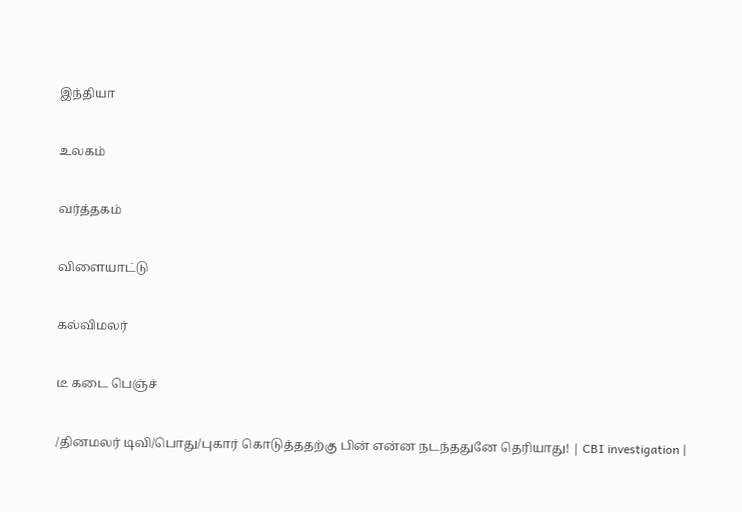இந்தியா


உலகம்


வர்த்தகம்


விளையாட்டு


கல்விமலர்


டீ கடை பெஞ்ச்


/தினமலர் டிவி/பொது/புகார் கொடுத்ததற்கு பின் என்ன நடந்ததுனே தெரியாது! | CBI investigation |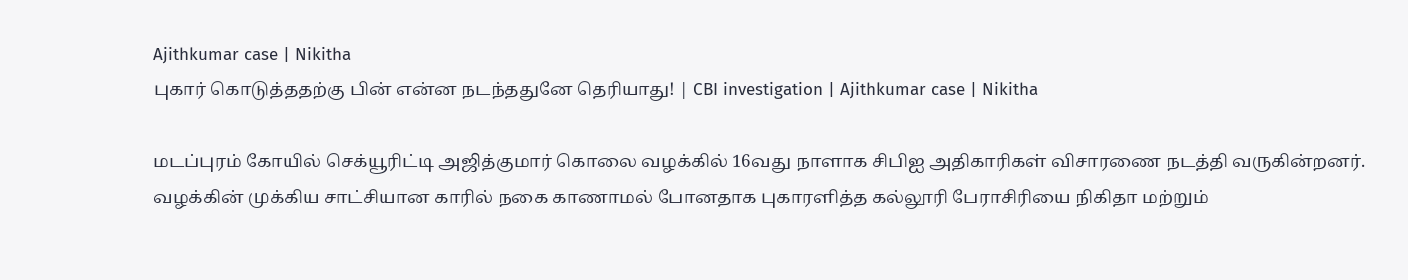Ajithkumar case | Nikitha
புகார் கொடுத்ததற்கு பின் என்ன நடந்ததுனே தெரியாது! | CBI investigation | Ajithkumar case | Nikitha

மடப்புரம் கோயில் செக்யூரிட்டி அஜித்குமார் கொலை வழக்கில் 16வது நாளாக சிபிஐ அதிகாரிகள் விசாரணை நடத்தி வருகின்றனர். வழக்கின் முக்கிய சாட்சியான காரில் நகை காணாமல் போனதாக புகாரளித்த கல்லூரி பேராசிரியை நிகிதா மற்றும்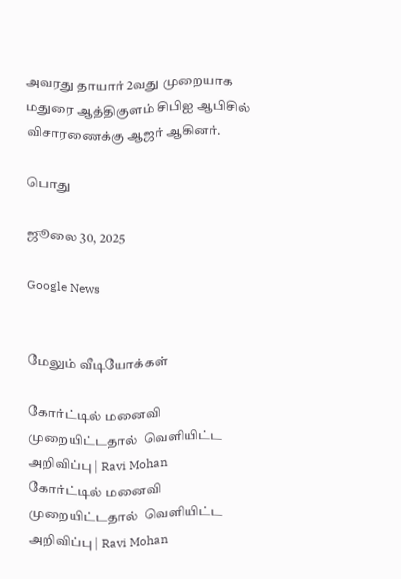அவரது தாயார் 2வது முறையாக மதுரை ஆத்திகுளம் சிபிஐ ஆபிசில் விசாரணைக்கு ஆஜர் ஆகினர்.

பொது

ஜூலை 30, 2025

Google News


மேலும் வீடியோக்கள்

கோர்ட்டில் மனைவி முறையிட்டதால்  வெளியிட்ட அறிவிப்பு | Ravi Mohan
கோர்ட்டில் மனைவி முறையிட்டதால்  வெளியிட்ட அறிவிப்பு | Ravi Mohan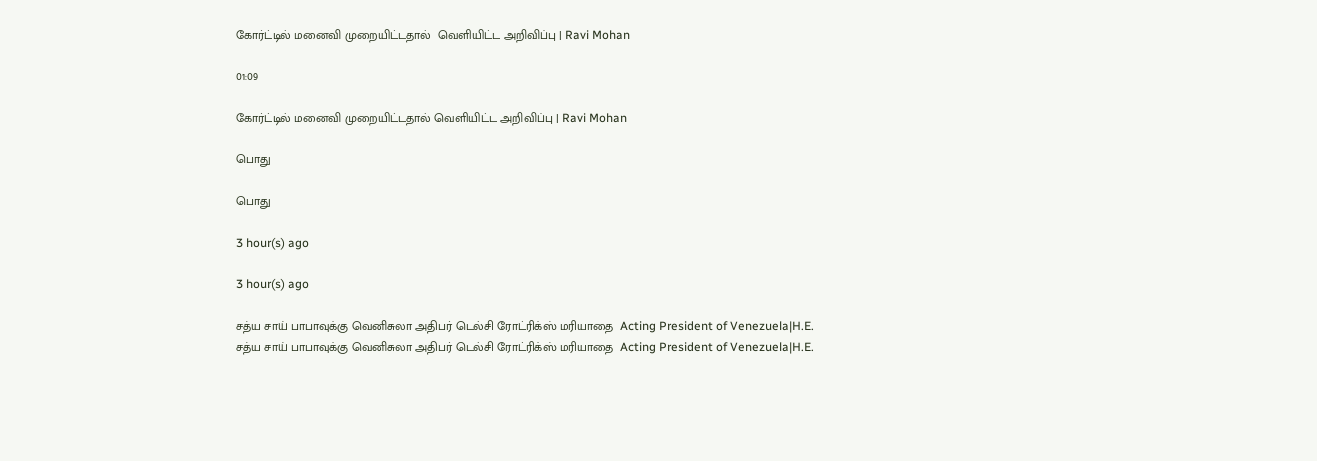கோர்ட்டில் மனைவி முறையிட்டதால்  வெளியிட்ட அறிவிப்பு | Ravi Mohan

01:09

கோர்ட்டில் மனைவி முறையிட்டதால் வெளியிட்ட அறிவிப்பு | Ravi Mohan

பொது

பொது

3 hour(s) ago

3 hour(s) ago

சத்ய சாய் பாபாவுக்கு வெனிசுலா அதிபர் டெல்சி ரோட்ரிக்ஸ் மரியாதை  Acting President of Venezuela|H.E.
சத்ய சாய் பாபாவுக்கு வெனிசுலா அதிபர் டெல்சி ரோட்ரிக்ஸ் மரியாதை  Acting President of Venezuela|H.E.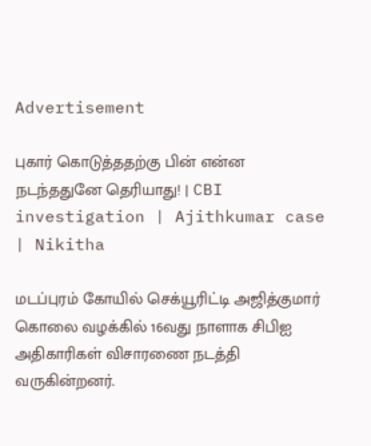Advertisement

புகார் கொடுத்ததற்கு பின் என்ன நடந்ததுனே தெரியாது! | CBI investigation | Ajithkumar case | Nikitha

மடப்புரம் கோயில் செக்யூரிட்டி அஜித்குமார் கொலை வழக்கில் 16வது நாளாக சிபிஐ அதிகாரிகள் விசாரணை நடத்தி வருகின்றனர்.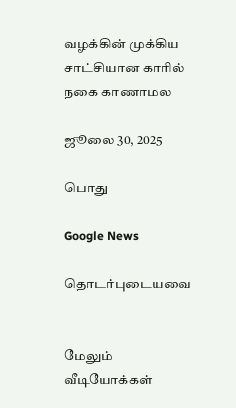வழக்கின் முக்கிய சாட்சியான காரில் நகை காணாமல

ஜூலை 30, 2025

பொது

Google News

தொடர்புடையவை


மேலும் வீடியோக்கள்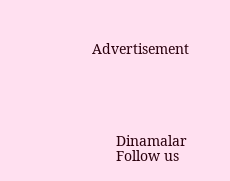Advertisement





      Dinamalar
      Follow us